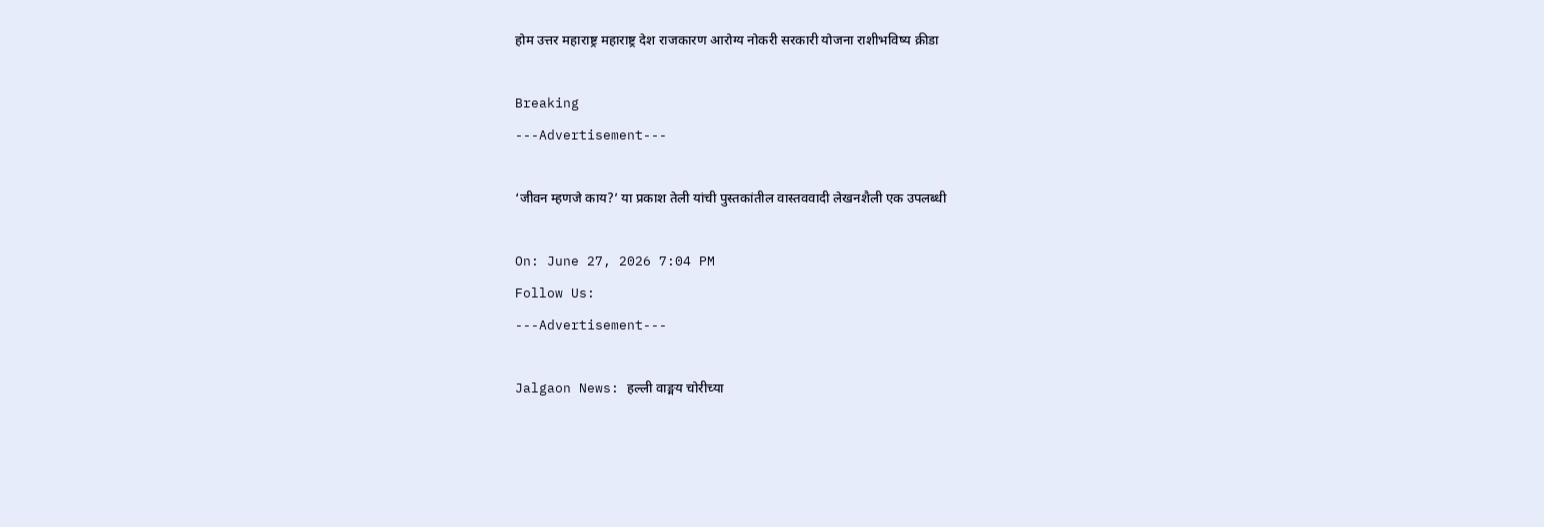होम उत्तर महाराष्ट्र महाराष्ट्र देश राजकारण आरोग्य नोकरी सरकारी योजना राशीभविष्य क्रीडा

Breaking
---Advertisement---

‘जीवन म्हणजे काय?’ या प्रकाश तेली यांची पुस्तकांतील वास्तववादी लेखनशैली एक उपलब्धी

On: June 27, 2026 7:04 PM
Follow Us:
---Advertisement---

Jalgaon News: हल्ली वाङ्मय चोरीच्या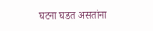घटना घडत असतांना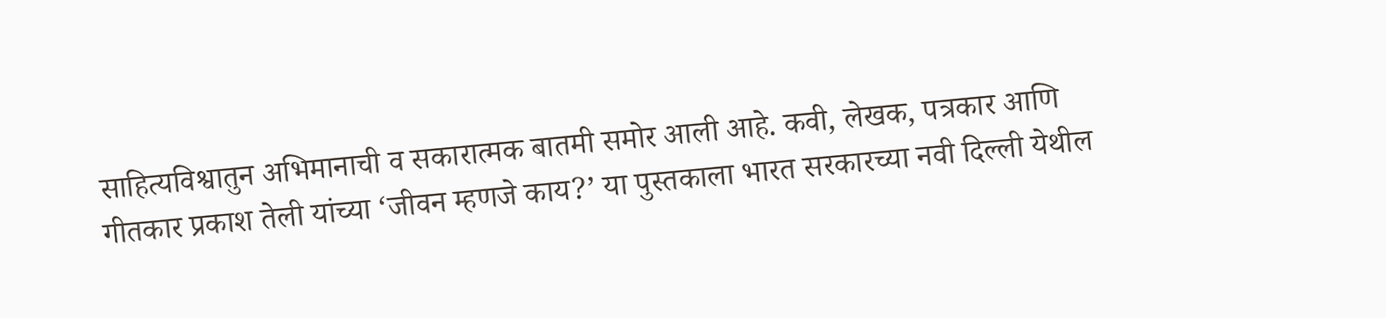साहित्यविश्वातुन अभिमानाची व सकारात्मक बातमी समोर आली आहे. कवी, लेखक, पत्रकार आणि गीतकार प्रकाश तेली यांच्या ‘जीवन म्हणजे काय?’ या पुस्तकाला भारत सरकारच्या नवी दिल्ली येथील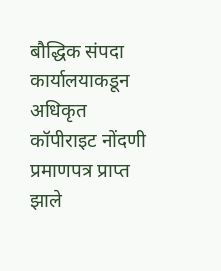बौद्धिक संपदा कार्यालयाकडून अधिकृत कॉपीराइट नोंदणी प्रमाणपत्र प्राप्त झाले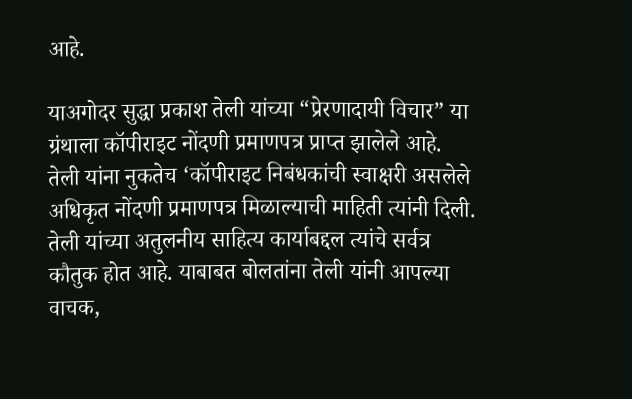आहे.

याअगोदर सुद्धा प्रकाश तेली यांच्या “प्रेरणादायी विचार” या ग्रंथाला कॉपीराइट नोंदणी प्रमाणपत्र प्राप्त झालेले आहे. तेली यांना नुकतेच ‘कॉपीराइट निबंधकांची स्वाक्षरी असलेले अधिकृत नोंदणी प्रमाणपत्र मिळाल्याची माहिती त्यांनी दिली. तेली यांच्या अतुलनीय साहित्य कार्याबद्दल त्यांचे सर्वत्र कौतुक होत आहे. याबाबत बोलतांना तेली यांनी आपल्या वाचक,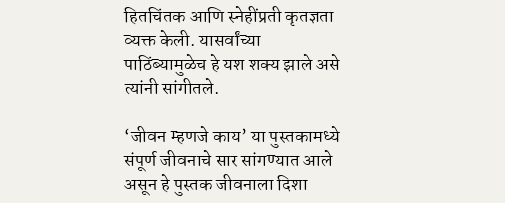हितचिंतक आणि स्नेहींप्रती कृतज्ञता व्यक्त केली. यासर्वांच्या पाठिंब्यामुळेच हे यश शक्य झाले असे त्यांनी सांगीतले.

‘जीवन म्हणजे काय’ या पुस्तकामध्ये संपूर्ण जीवनाचे सार सांगण्यात आले असून हे पुस्तक जीवनाला दिशा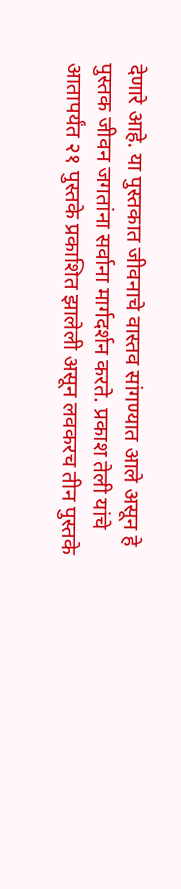देणारे आहे. या पुस्तकात जीवनाचे वास्तव सांगण्यात आले असून हे पुस्तक जीवन जगतांना सर्वाना मार्गदर्शन करते. प्रकाश तेली यांचे आतापर्यंत २१ पुस्तके प्रकाशित झालेली असून लवकरच तीन पुस्तके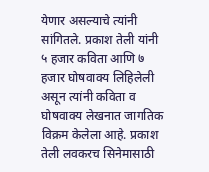येणार असल्याचे त्यांनी सांगितले. प्रकाश तेली यांनी ५ हजार कविता आणि ७ हजार घोषवाक्य लिहिलेली असून त्यांनी कविता व घोषवाक्य लेखनात जागतिक विक्रम केलेला आहे. प्रकाश तेली लवकरच सिनेमासाठी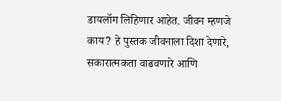डायलॉग लिहिणार आहेत. जीवन म्हणजे काय? हे पुस्तक जीवनाला दिशा देणारे, सकारात्मकता वाढवणारे आणि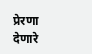प्रेरणा देणारे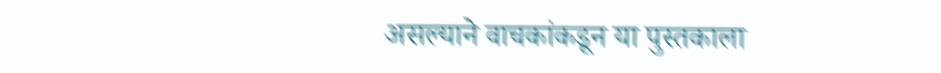असल्याने वाचकांकडून या पुस्तकाला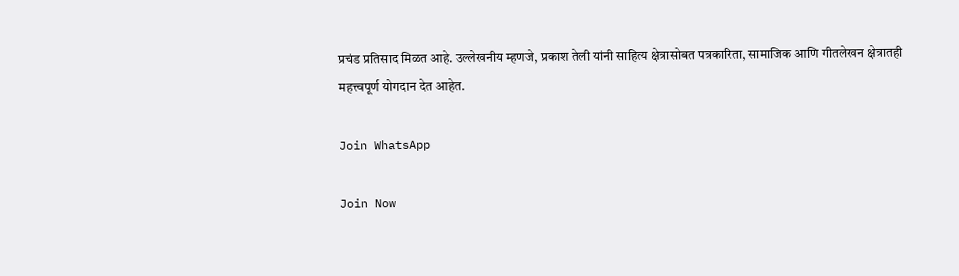प्रचंड प्रतिसाद मिळत आहे. उल्लेखनीय म्हणजे, प्रकाश तेली यांनी साहित्य क्षेत्रासोबत पत्रकारिता, सामाजिक आणि गीतलेखन क्षेत्रातही महत्त्वपूर्ण योगदान देत आहेत.

Join WhatsApp

Join Now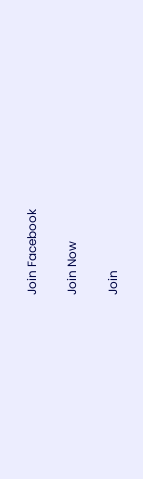Join Facebook

Join Now

Join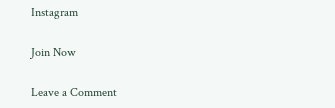Instagram

Join Now

Leave a Comment